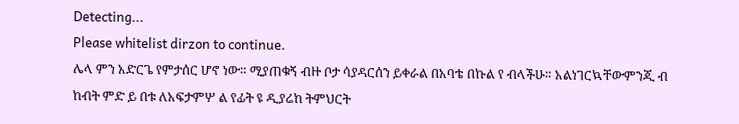Detecting...
Please whitelist dirzon to continue.
ሌላ ምን አድርጌ የምታሰር ሆኖ ነው። ሚያጠቁኝ ብዙ ቦታ ሳያዳርሰን ይቀራል በአባቴ በኩል የ ብላችሁ። አልነገርኳቸውምንጂ ብ ከብት ምድ ይ በቱ ለአፍታምሦ ል የፊት ዩ ዲያሬከ ትምህርት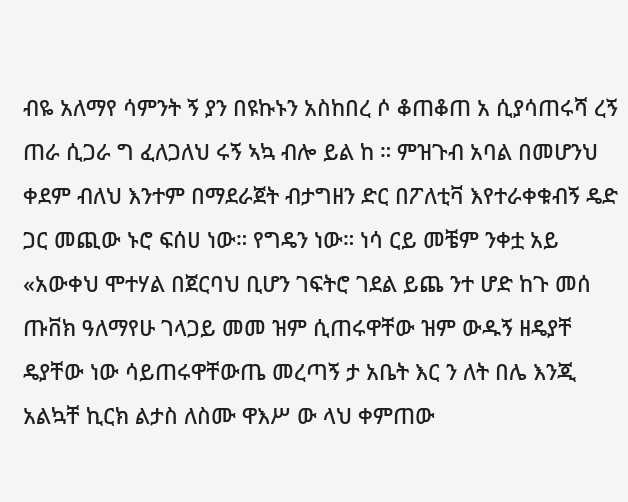ብዬ አለማየ ሳምንት ኝ ያን በዩኩኑን አስከበረ ሶ ቆጠቆጠ አ ሲያሳጠሩሻ ረኝ ጠራ ሲጋራ ግ ፈለጋለህ ሩኝ ኣኳ ብሎ ይል ከ ። ምዝጉብ አባል በመሆንህ ቀደም ብለህ እንተም በማደራጀት ብታግዘን ድር በፖለቲቫ እየተራቀቁብኝ ዴድ ጋር መጪው ኑሮ ፍሰሀ ነው። የግዴን ነው። ነሳ ርይ መቼም ንቀቷ አይ «አውቀህ ሞተሃል በጀርባህ ቢሆን ገፍትሮ ገደል ይጨ ንተ ሆድ ከጉ መሰ ጡቨክ ዓለማየሁ ገላጋይ መመ ዝም ሲጠሩዋቸው ዝም ውዱኝ ዘዴያቸ ዴያቸው ነው ሳይጠሩዋቸውጤ መረጣኝ ታ አቤት እር ን ለት በሌ እንጂ አልኳቸ ኪርክ ልታስ ለስሙ ዋእሥ ው ላህ ቀምጠው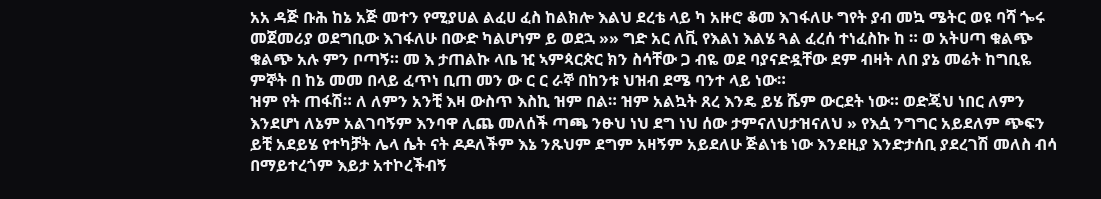አአ ዳጅ ቡሕ ከኔ አጅ መተን የሚያሀል ልፈሀ ፈስ ከልክሎ እልህ ደረቴ ላይ ካ አዙሮ ቆመ እገፋለሁ ግየት ያብ መኳ ሜትር ወዩ ባሻ ጐሩ መጀመሪያ ወደግቢው እገፋለሁ በውድ ካልሆነም ይ ወደኋ »» ግድ አር ለቪ የእልነ እልሄ ጓል ፈረሰ ተነፈስኩ ከ ። ወ አትሀጣ ቁልጭ ቁልጭ አሉ ምን ቦጣኝ። መ እ ታጠልኩ ላቤ ዢ ኣምጳርጵር ክን ስሳቸው ጋ ብዬ ወደ ባያናድዷቸው ደም ብዛት ለበ ያኔ መሬት ከግቢዬ ምኞት በ ከኔ መመ በላይ ፈጥነ ቢጠ መን ው ር ር ራኞ በከንቱ ህዝብ ደሜ ባንተ ላይ ነው።
ዝም የት ጠፋሽ። ለ ለምን አንቺ እዛ ውስጥ እስኪ ዝም በል። ዝም አልኳት ጸረ እንዴ ይሄ ሼም ውርደት ነው። ወድጄህ ነበር ለምን እንደሆነ ለኔም አልገባኝም እንባዋ ሊጨ መለሰች ጣጫ ንፁህ ነህ ደግ ነህ ሰው ታምናለህታዝናለህ » የእሷ ንግግር አይደለም ጭፍን ይቺ አደይሄ የተካቻት ሌላ ሴት ናት ዶዶለችም እኔ ንጹህም ደግም አዛኝም አይደለሁ ጅልነቴ ነው እንደዚያ እንድታሰቢ ያደረገሽ መለስ ብሳ በማይተረጎም እይታ አተኮረችብኝ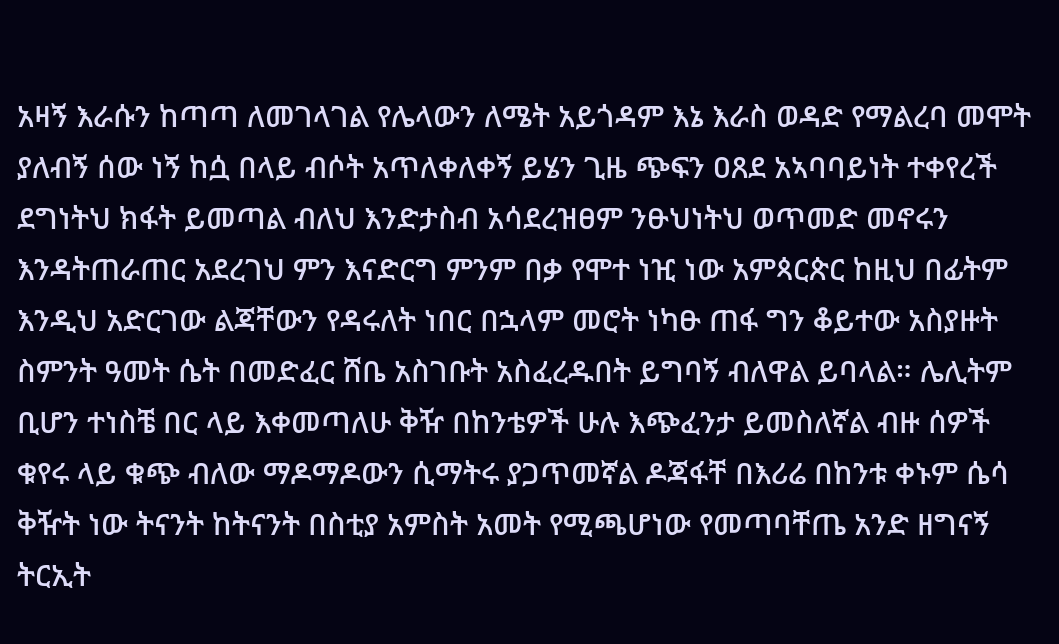አዛኝ እራሱን ከጣጣ ለመገላገል የሌላውን ለሜት አይጎዳም እኔ እራስ ወዳድ የማልረባ መሞት ያለብኝ ሰው ነኝ ከሷ በላይ ብሶት አጥለቀለቀኝ ይሄን ጊዜ ጭፍን ዐጸደ አኣባባይነት ተቀየረች ደግነትህ ክፋት ይመጣል ብለህ እንድታስብ አሳደረዝፀም ንፁህነትህ ወጥመድ መኖሩን እንዳትጠራጠር አደረገህ ምን እናድርግ ምንም በቃ የሞተ ነዢ ነው አምጳርጵር ከዚህ በፊትም እንዲህ አድርገው ልጃቸውን የዳሩለት ነበር በኋላም መሮት ነካፁ ጠፋ ግን ቆይተው አስያዙት ስምንት ዓመት ሴት በመድፈር ሸቤ አስገቡት አስፈረዱበት ይግባኝ ብለዋል ይባላል። ሌሊትም ቢሆን ተነስቼ በር ላይ እቀመጣለሁ ቅዥ በከንቴዎች ሁሉ እጭፈንታ ይመስለኛል ብዙ ሰዎች ቁየሩ ላይ ቁጭ ብለው ማዶማዶውን ሲማትሩ ያጋጥመኛል ዶጃፋቸ በእሪሬ በከንቱ ቀኑም ሴሳ ቅዥት ነው ትናንት ከትናንት በስቲያ አምስት አመት የሚጫሆነው የመጣባቸጤ አንድ ዘግናኝ ትርኢት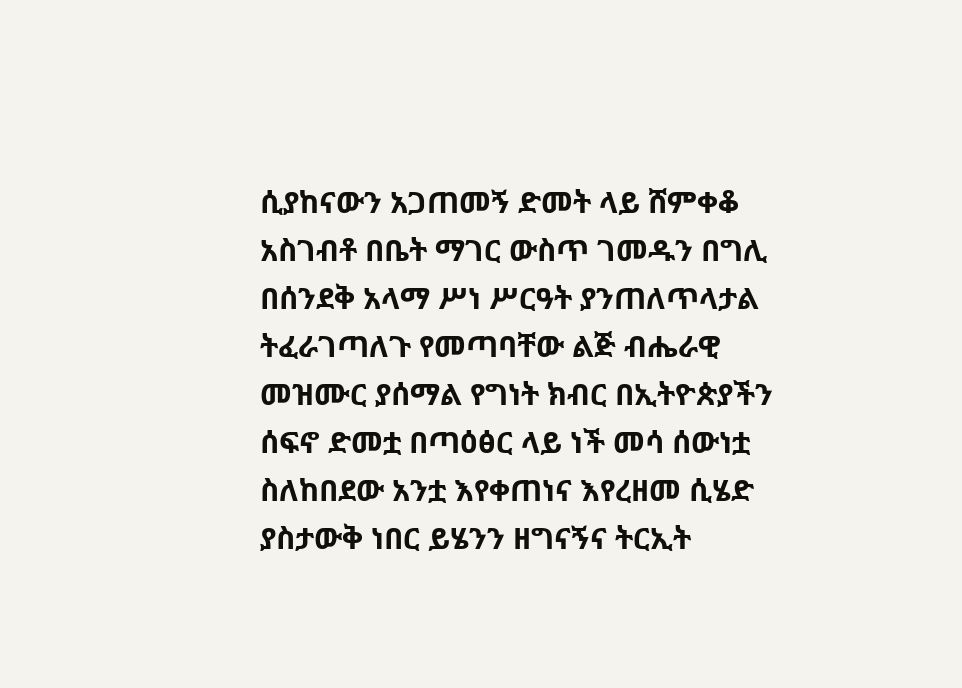ሲያከናውን አጋጠመኝ ድመት ላይ ሸምቀቆ አስገብቶ በቤት ማገር ውስጥ ገመዱን በግሊ በሰንደቅ አላማ ሥነ ሥርዓት ያንጠለጥላታል ትፈራገጣለጉ የመጣባቸው ልጅ ብሔራዊ መዝሙር ያሰማል የግነት ክብር በኢትዮጵያችን ሰፍኖ ድመቷ በጣዕፅር ላይ ነች መሳ ሰውነቷ ስለከበደው አንቷ እየቀጠነና እየረዘመ ሲሄድ ያስታውቅ ነበር ይሄንን ዘግናኝና ትርኢት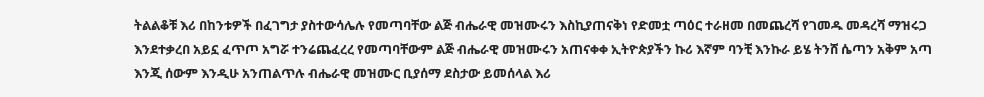ትልልቆቹ እሪ በከንቱዎች በፈገግታ ያስተውሳሌሉ የመጣባቸው ልጅ ብሔራዊ መዝሙሩን እስኪያጠናቅነ የድመቷ ጣዕር ተራዘመ በመጨረሻ የገመዱ መዳረሻ ማዝሩጋ እንደተቃረበ አይኗ ፈጥጦ አግሯ ተንሬጨፈረረ የመጣባቸውም ልጅ ብሔራዊ መዝሙሩን አጠናቀቀ ኢትዮጵያችን ኩሪ እኛም ባንቺ እንኩራ ይሄ ትንሸ ሴጣን አቅም አጣ እንጂ ሰውም እንዲሁ አንጠልጥሉ ብሔራዊ መዝሙር ቢያሰማ ደስታው ይመሰላል እሪ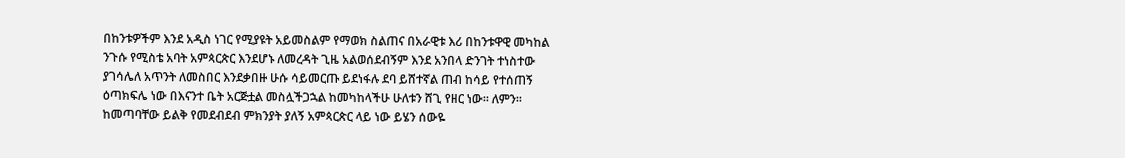በከንቱዎችም እንደ አዲስ ነገር የሚያዩት አይመስልም የማወክ ስልጠና በአራዊቱ እሪ በከንቱዋዊ መካከል ንጉሱ የሚስቴ አባት አምጳርጵር እንደሆኑ ለመረዳት ጊዜ አልወሰደብኝም እንደ አንበላ ድንገት ተነስተው ያገሳሌለ አጥንት ለመስበር እንደቃበዙ ሁሱ ሳይመርጡ ይደነፋሉ ደባ ይሸተኛል ጠብ ከሳይ የተሰጠኝ ዕጣክፍሌ ነው በእናንተ ቤት አርጅቷል መስሏችጋኋል ከመካከላችሁ ሁለቱን ሸጊ የዘር ነው። ለምን። ከመጣባቸው ይልቅ የመደብደብ ምክንያት ያለኝ አምጳርጵር ላይ ነው ይሄን ሰውዬ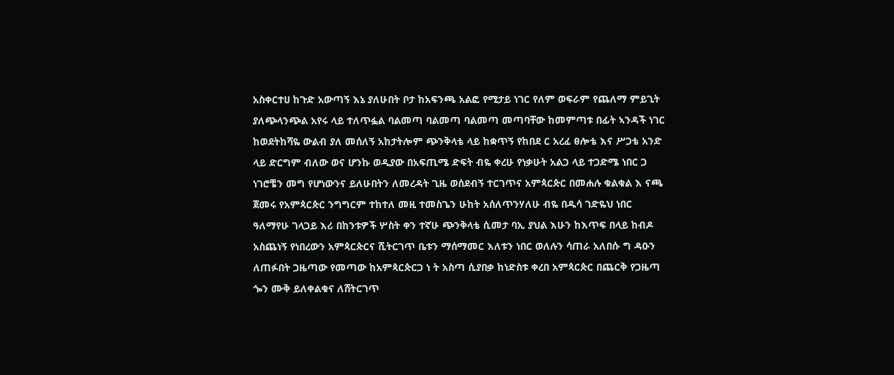አስቀርተሀ ከጉድ አውጣኝ እኔ ያለሁበት ቦታ ከአፍንጫ አልፎ የሚታይ ነገር የለም ወፍራም የጨለማ ምይጊት ያለጭላንጭል አየሩ ላይ ተለጥፏል ባልመጣ ባልመጣ ባልመጣ መጣባቸው ከመምጣቱ በፊት ኣንዳች ነገር ከወደትከሻዬ ውልብ ያለ መሰለኝ አከታትሎም ጭንቅላቴ ላይ ከቋጥኝ የከበደ ር አረፈ ፀሎቴ እና ሥጋቴ አንድ ላይ ድርግም ብለው ወና ሆንኩ ወዲያው በአፍጢሜ ድፍት ብዬ ቀረሁ የነቃሁት አልጋ ላይ ተጋድሜ ነበር ጋ ነገሮቼን መግ የሆነውንና ይለሁበትን ለመረዳት ጊዜ ወሰደብኝ ተርገጥና አምጳርጵር በመሐሉ ቁልቁል እ ናጫ ጀመሩ የአምጳርጵር ንግግርም ተከተለ መዚ ተመስጌን ሁከት አሰለጥንሃለሁ ብዬ በዱሳ ገድዬህ ነበር ዓለማየሁ ገላጋይ እሪ በከንቱዎች ሦስት ቀን ተኛሁ ጭንቅላቴ ሲመታ ባኢ ያህል እሁን ከእጥፍ በላይ ከብዶ አስጨነኝ የነበረውን አምጳርጵርና ሺትርገጥ ቤቱን ማሰማመር እለቱን ነበር ወለሉን ሳጠራ አለበሱ ግ ዳዑን ለጠፉበት ጋዜጣው የመጣው ከአምጳርጵርጋ ነ ት አስጣ ሲያበቃ ከነድስቱ ቀረበ አምጳርጵር በጨርቅ የጋዜጣ ጐን ሙቅ ይለቀልቁና ለሸትርገጥ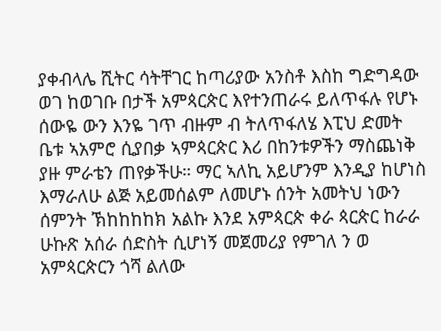ያቀብላሌ ሺትር ሳትቸገር ከጣሪያው አንስቶ እስከ ግድግዳው ወገ ከወገቡ በታች አምጳርጵር እየተንጠራሩ ይለጥፋሉ የሆኑ ሰውዬ ውን እንዬ ገጥ ብዙም ብ ትለጥፋለሄ እፒህ ድመት ቤቱ ኣአምሮ ሲያበቃ ኣምጳርጵር እሪ በከንቱዎችን ማስጨነቅ ያዙ ምራቴን ጠየቃችሁ። ማር ኣለኪ አይሆንም እንዲያ ከሆነስ እማራለሁ ልጅ አይመሰልም ለመሆኑ ሰንት አመትህ ነውን ሰምንት ኽከከከከክ አልኩ እንደ አምጳርጵ ቀራ ጳርጵር ከራራ ሁኩጽ አሰራ ሰድስት ሲሆነኝ መጀመሪያ የምገለ ን ወ አምጳርጵርን ጎሻ ልለው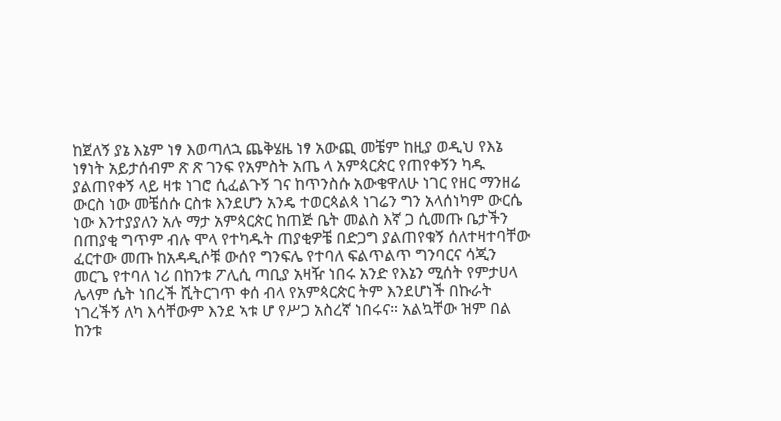ከጀለኝ ያኔ እኔም ነፃ እወጣለኋ ጨቅሄዜ ነፃ አውጪ መቼም ከዚያ ወዲህ የእኔ ነፃነት አይታሰብም ጽ ጽ ገንፍ የአምስት አጤ ላ አምጳርጵር የጠየቀኝን ካዱ ያልጠየቀኝ ላይ ዛቱ ነገሮ ሲፈልጉኝ ገና ከጥንስሱ አውቄዋለሁ ነገር የዘር ማንዘሬ ውርስ ነው መቼሰሱ ርስቱ እንደሆን አንዴ ተወርጳልጳ ነገሬን ግን አላሰነካም ውርሴ ነው እንተያያለን አሉ ማታ አምጳርጵር ከጠጅ ቤት መልስ እኛ ጋ ሲመጡ ቤታችን በጠያቂ ግጥም ብሉ ሞላ የተካዱት ጠያቂዎቼ በድጋግ ያልጠየቁኝ ሰለተዛተባቸው ፈርተው መጡ ከአዳዲሶቹ ውሰየ ግንፍሌ የተባለ ፍልጥልጥ ግንባርና ሳጂን መርጌ የተባለ ነሪ በከንቱ ፖሊሲ ጣቢያ አዛዥ ነበሩ አንድ የእኔን ሚሰት የምታሀላ ሌላም ሴት ነበረች ሺትርገጥ ቀሰ ብላ የአምጳርጵር ትም እንደሆነች በኩራት ነገረችኝ ለካ እሳቸውም እንደ ኣቱ ሆ የሥጋ አስረኛ ነበሩና። አልኳቸው ዝም በል ከንቱ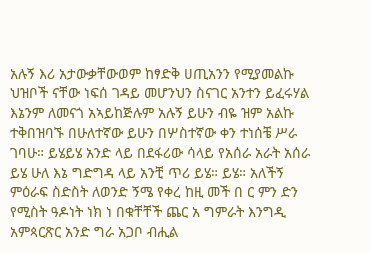አሉኝ እሪ አታውቃቸውወም ከፃድቅ ሀጢአንን የሚያመልኩ ህዝቦች ናቸው ነፍሰ ገዳይ መሆንህን ስናገር አንተን ይፈሩሃል እኔንም ለመናጎ አኣይከጅሉም አሉኝ ይሁን ብዬ ዝም አልኩ ተቅበዝባኙ በሁለተኛው ይሁን በሦስተኛው ቀን ተነሰቼ ሥራ ገባሁ። ይሄይሄ አንድ ላይ በደፋሪው ሳላይ የአሰራ አራት አሰራ ይሄ ሁለ እኔ ግድግዳ ላይ አንቺ ጥሪ ይሄ። ይሄ። አለችኝ ምዕራፍ ስድስት ለወንድ ኝሜ የቀረ ከዚ መች በ ር ምን ድን የሚስት ዓዶነት ነክ ነ በቁቸቸች ጨር አ ግምራት እንግዲ አምጳርጽር አንድ ግራ አጋቦ ብሒል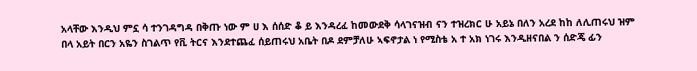አላቸው እንዲህ ምኗ ሳ ተንገዳግዳ በቅጡ ነው ም ሀ እ ሰሰድ ቆ ይ እንዳረፈ ከመውደቅ ሳላገናዝብ ናን ተዝረክር ሁ አይኔ በለን አረደ ከከ ለሊጠሩህ ዝም በላ አይት በርን አዬን ስገልጥ የቪ ትርና እንደተጨፈ ሰይጠሩህ አቤት በዶ ደምቻለሁ ኣፍኖታል ነ የሚስቴ አ ተ አክ ነገሩ እንዲዘናበል ን ሰድጄ ፊን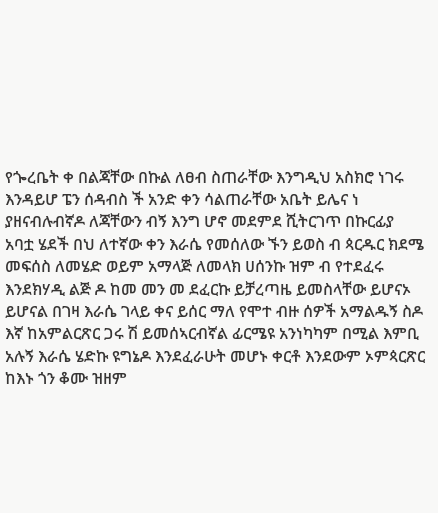የጐረቤት ቀ በልጃቸው በኩል ለፀብ ስጠራቸው እንግዲህ አስክሮ ነገሩ እንዳይሆ ፔን ሰዳብስ ች አንድ ቀን ሳልጠራቸው አቤት ይሌና ነ ያዘናብሉብኛዶ ለጃቸውን ብኝ እንግ ሆኖ መደምደ ሺትርገጥ በኩርፊያ አባቷ ሄደች በህ ለተኛው ቀን እራሴ የመሰለው ኙን ይወስ ብ ጳርዱር ክደሜ መፍሰስ ለመሄድ ወይም አማላጅ ለመላክ ሀሰንኩ ዝም ብ የተደፈሩ እንደክሃዲ ልጅ ዶ ከመ መን መ ደፈርኩ ይቻረጣዜ ይመስላቸው ይሆናኦ ይሆናል በገዛ እራሴ ገላይ ቀና ይሰር ማለ የሞተ ብዙ ሰዎች አማልዱኝ ስዶ እኛ ከአምልርጽር ጋሩ ሽ ይመሰኣርብኛል ፊርሜዩ አንነካካም በሚል እምቢ አሉኝ እራሴ ሄድኩ ዩግኔዶ እንደፈራሁት መሆኑ ቀርቶ እንደውም ኦምጳርጽር ከእኑ ጎን ቆሙ ዝዘም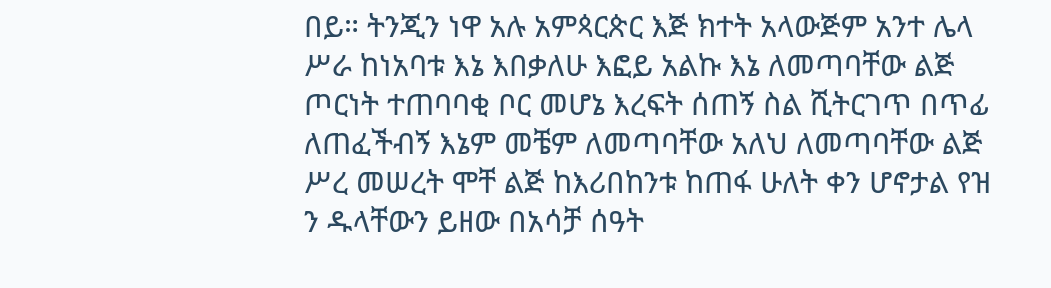በይ። ትንጂን ነዋ አሉ አምጳርጵር እጅ ክተት አላውጅም አንተ ሌላ ሥራ ከነአባቱ እኔ እበቃለሁ እፎይ አልኩ እኔ ለመጣባቸው ልጅ ጦርነት ተጠባባቂ ቦር መሆኔ እረፍት ሰጠኝ ስል ሺትርገጥ በጥፊ ለጠፈችብኝ እኔም መቼም ለመጣባቸው አለህ ለመጣባቸው ልጅ ሥረ መሠረት ሞቸ ልጅ ከእሪበከንቱ ከጠፋ ሁለት ቀን ሆኖታል የዝ ን ዱላቸውን ይዘው በአሳቻ ሰዓት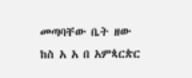መጣባቸው ቤት ዘው ከስ አ አ በ አምጳርጵር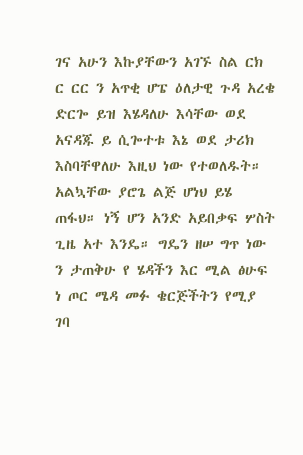ገና አሁን እኩያቸውን አገኙ ስል ርክ ር ርር ን አጥቂ ሆፔ ዕለታዊ ጉዳ አረቄ ድርጐ ይዝ እሄዳለሁ እሳቸው ወደ አናዳጁ ይ ሲጐተቱ እኔ ወደ ታሪክ እስባቸዋለሁ እዚህ ነው የተወለዱት። አልኳቸው ያሮጌ ልጅ ሆነህ ይሄ ጠፋህ። ነኝ ሆን አንድ አይበቃፍ ሦስት ጊዜ አተ እንዴ። ግዴን ዘሠ ግጥ ነው ን ታጠቅሁ የ ሄዳችን እር ሚል ፅሁፍ ነ ጦር ሜዳ መፉ ቄርጅችትን የሚያ ገባ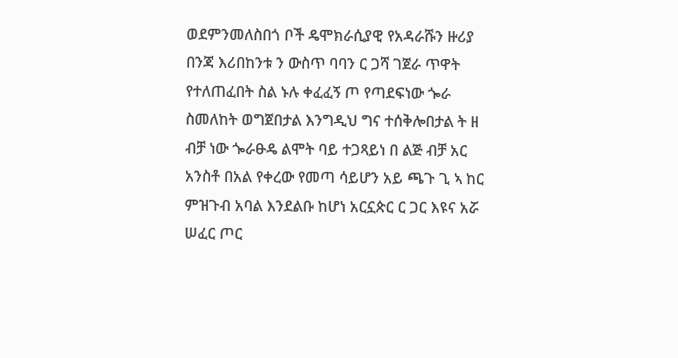ወደምንመለስበጎ ቦች ዴሞክራሲያዊ የአዳራሹን ዙሪያ በንጃ እሪበከንቱ ን ውስጥ ባባን ር ጋሻ ገጀራ ጥዋት የተለጠፈበት ስል ኑሉ ቀፈፈኝ ጦ የጣደፍነው ጐራ ስመለከት ወግጀበታል እንግዲህ ግና ተሰቅሎበታል ት ዘ ብቻ ነው ጐራፁዴ ልሞት ባይ ተጋጻይነ በ ልጅ ብቻ አር አንስቶ በአል የቀረው የመጣ ሳይሆን አይ ጫጉ ጊ ኣ ከር ምዝጉብ አባል እንደልቡ ከሆነ አርኗጵር ር ጋር እዩና አሯ ሠፈር ጦር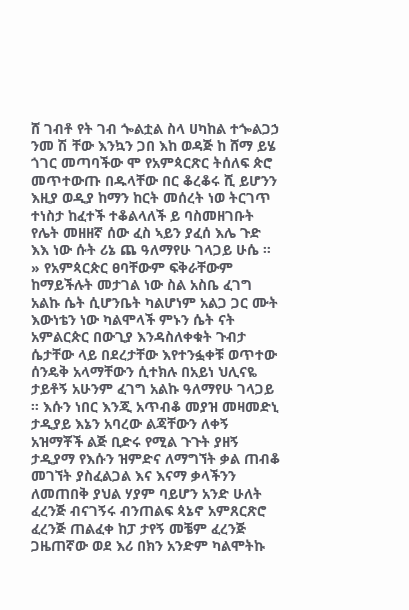ሸ ገብቶ የት ገብ ጐልቷል ስላ ሀካከል ተጐልጋኃ ንመ ሽ ቸው እንኳን ጋበ እከ ወዳጅ ከ ሸማ ይሄ ጎገር መጣባችው ሞ የአምጳርጽር ትሰለፍ ጵሮ መጥተውጡ በዱላቸው በር ቆረቆሩ ሺ ይሆንን እዚያ ወዲያ ከማን ከርት መሰረት ነወ ትርገጥ ተነስታ ከፈተች ተቆልላለች ይ ባስመዘገቡት የሌት መዘዘኛ ሰው ፈስ ኣይን ያፈሰ እሌ ጉድ እእ ነው ሱት ሪኔ ጨ ዓለማየሁ ገላጋይ ሁሴ ። » የአምጳርጵር ፀባቸውም ፍቅራቸውም ከማይችሉት መታገል ነው ስል አስቤ ፈገግ አልኩ ሴት ሲሆንቤት ካልሆነም አልጋ ጋር ሙት እውነቴን ነው ካልሞላች ምኑን ሴት ናት አምልርጵር በውጊያ እንዳስለቀቁት ጉብታ ሴታቸው ላይ በደረታቸው እየተንፏቀቹ ወጥተው ሰንዴቅ አላማቸውን ሲተክሉ በአይነ ህሊናዬ ታይቶኝ አሁንም ፈገግ አልኩ ዓለማየሁ ገላጋይ ። እሱን ነበር እንጂ አጥብቆ መያዝ መዛመድኒ ታዲያይ እኔን አባረው ልጃቸውን ለቀኝ አዝማቾች ልጅ ቢድሩ የሚል ጉጉት ያዘኝ ታዲያማ የእሱን ዝምድና ለማግኘት ቃል ጠብቆ መገኘት ያስፈልጋል እና እናማ ቃላችንን ለመጠበቅ ያህል ሃያም ባይሆን አንድ ሁለት ፈረንጅ ብናገኝሩ ብንጠልፍ ጳኔኖ አምጸርጽሮ ፈረንጅ ጠልፈቀ ከፓ ታየኝ መቼም ፈረንጅ ጋዜጠኛው ወደ እሪ በክን አንድም ካልሞትኩ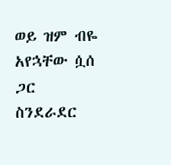ወይ ዝም ብዬ አየኋቸው ሷሰ ጋር ስንደራደር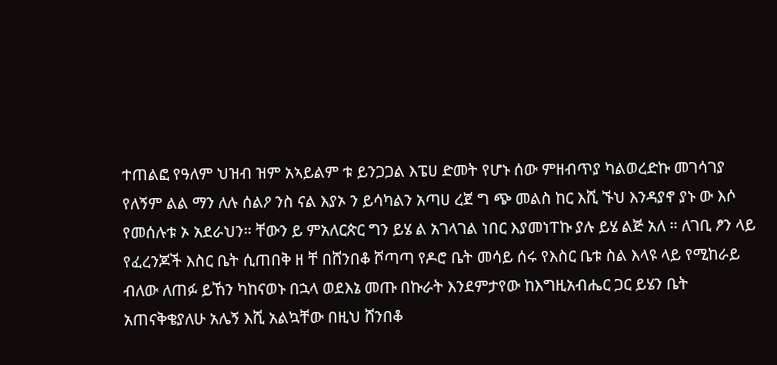ተጠልፎ የዓለም ህዝብ ዝም አኣይልም ቱ ይንጋጋል እፔሀ ድመት የሆኑ ሰው ምዘብጥያ ካልወረድኩ መገሳገያ የለኝም ልል ማን ለሉ ሰልዖ ንስ ናል እያኦ ን ይሳካልን አጣሀ ረጀ ግ ጭ መልስ ከር እሺ ኙህ እንዳያኖ ያኑ ው እሶ የመሰሉቱ ኦ አደራህን። ቸውን ይ ምአለርጵር ግን ይሄ ል አገላገል ነበር እያመነፐኩ ያሉ ይሄ ልጅ አለ ። ለገቢ ፆን ላይ የፈረንጆች እስር ቤት ሲጠበቅ ዘ ቸ በሸንበቆ ሾጣጣ የዶሮ ቤት መሳይ ሰሩ የእስር ቤቱ ስል እላዩ ላይ የሚከራይ ብለው ለጠፉ ይኸን ካከናወኑ በኋላ ወደእኔ መጡ በኩራት እንደምታየው ከእግዚአብሔር ጋር ይሄን ቤት አጠናቅቄያለሁ አሌኝ እሺ አልኳቸው በዚህ ሸንበቆ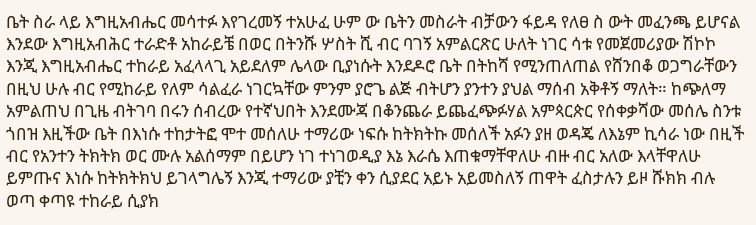ቤት ስራ ላይ እግዚአብሔር መሳተፉ እየገረመኝ ተአሁፈ ሁም ው ቤትን መስራት ብቻውን ፋይዳ የለፀ ስ ውት መፈንጫ ይሆናል እንደው እግዚአብሕር ተራድቶ አከራይቼ በወር በትንሹ ሦስት ሺ ብር ባገኝ አምልርጽር ሁለት ነገር ሳቱ የመጀመሪያው ሽኮኮ እንጂ እግዚአብሔር ተከራይ አፈላላጊ አይደለም ሌላው ቢያነሱት እንደዶሮ ቤት በትከሻ የሚንጠለጠል የሸንበቆ ወጋግራቸውን በዚህ ሁሉ ብር የሚከራይ የለም ሳልፈራ ነገርኳቸው ምንም ያሮጌ ልጅ ብትሆን ያንተን ያህል ማሰብ አቅቶኝ ማለት። ከጭለማ አምልጠህ በጊዜ ብትገባ በሩን ሰብረው የተኛህበት እንደሙጃ በቆንጨራ ይጨፈጭፉሃል አምጳርጵር የሰቀቃሻው መሰሌ ስንቱ ጎበዝ እዚችው ቤት በእነሱ ተከታትፎ ሞተ መሰለሁ ተማሪው ነፍሱ ከትክትኩ መሰለች አፉን ያዘ ወዳጄ ለእኔም ኪሳራ ነው በዚች ብር የአንተን ትክትክ ወር ሙሉ አልሰማም በይሆን ነገ ተነገወዲያ እኔ እራሴ እጠቁማቸዋለሁ ብዙ ብር አለው እላቸዋለሁ ይምጡና እነሱ ከትክትክህ ይገላግሌኝ እንጂ ተማሪው ያቺን ቀን ሲያደር አይኑ አይመስለኝ ጠዋት ፈስታሉን ይዞ ሹክክ ብሉ ወጣ ቀጣዩ ተከራይ ሲያክ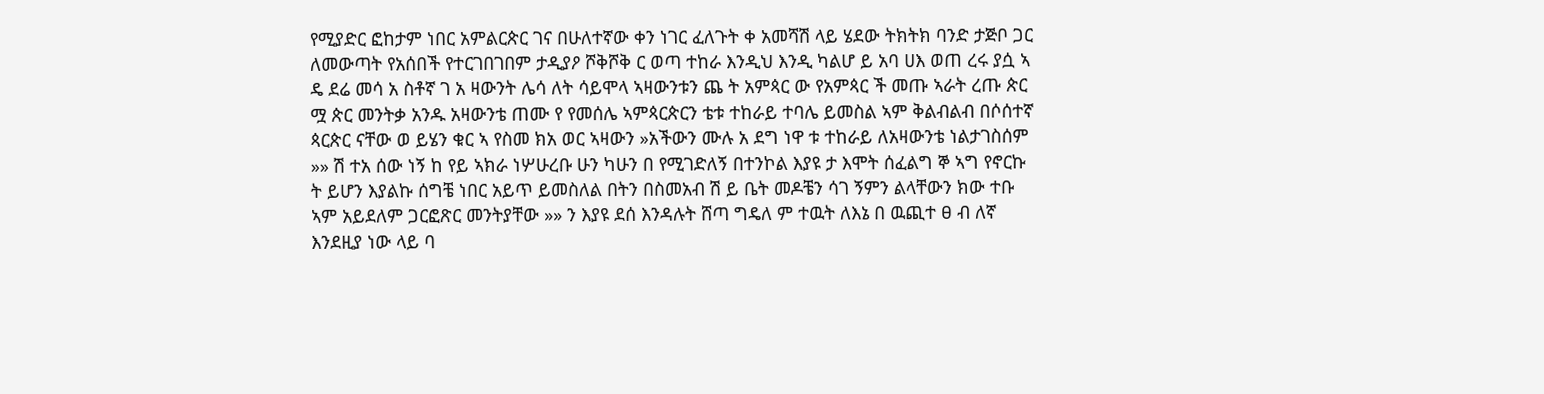የሚያድር ፎከታም ነበር አምልርጵር ገና በሁለተኛው ቀን ነገር ፈለጉት ቀ አመሻሽ ላይ ሄደው ትክትክ ባንድ ታጅቦ ጋር ለመውጣት የአሰበች የተርገበገበም ታዲያዖ ሾቅሾቅ ር ወጣ ተከራ እንዲህ እንዲ ካልሆ ይ አባ ሀእ ወጠ ረሩ ያሷ ኣ ዴ ደሬ መሳ አ ስቶኛ ገ አ ዛውንት ሌሳ ለት ሳይሞላ ኣዛውንቱን ጨ ት አምጳር ው የአምጳር ች መጡ ኣራት ረጡ ጵር ሟ ጵር መንትቃ አንዱ አዛውንቴ ጠሙ የ የመሰሌ ኣምጳርጵርን ቴቱ ተከራይ ተባሌ ይመስል ኣም ቅልብልብ በሶሰተኛ ጳርጵር ናቸው ወ ይሄን ቁር ኣ የስመ ክአ ወር ኣዛውን »አችውን ሙሉ አ ደግ ነዋ ቱ ተከራይ ለአዛውንቴ ነልታገስሰም »» ሽ ተአ ሰው ነኝ ከ የይ ኣክራ ነሦሁረቡ ሁን ካሁን በ የሚገድለኝ በተንኮል እያዩ ታ እሞት ሰፈልግ ኞ ኣግ የኖርኩ ት ይሆን እያልኩ ሰግቼ ነበር አይጥ ይመስለል በትን በስመአብ ሽ ይ ቤት መዶቼን ሳገ ኝምን ልላቸውን ክው ተቡ ኣም አይደለም ጋርፎጽር መንትያቸው »» ን እያዩ ደሰ እንዳሉት ሸጣ ግዴለ ም ተዉት ለእኔ በ ዉጪተ ፀ ብ ለኛ እንደዚያ ነው ላይ ባ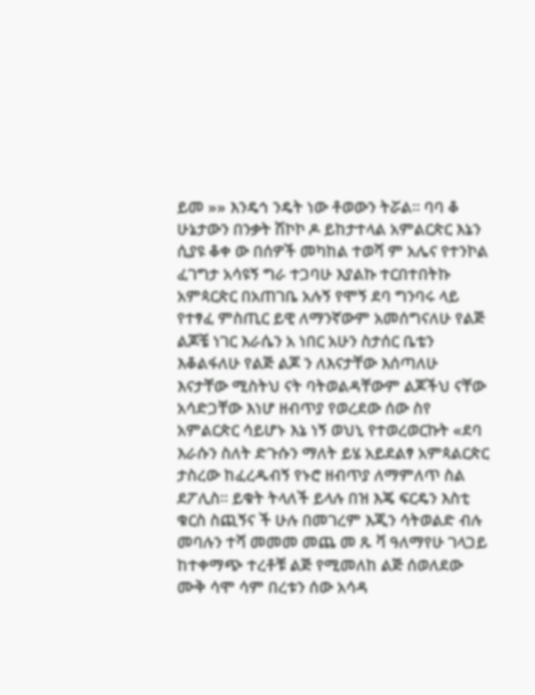ይመ »» እንዴኅ ንዴት ነው ቶወውን ትሯል። ባባ ቆ ሁኔታውን በንቃት ሽኮኮ ዶ ይከታተላል አምልርጵር እኔን ሲያዩ ቆቀ ው በሰዎች መካከል ተወሻ ም አሌና የተንኮል ፈገግታ አሳዩኝ ግራ ተጋባሁ እያልኩ ተርበተበትኩ አምጳርጵር በአጠገቤ አሉኝ የሞኝ ደባ ግንባሩ ላይ የተፃፈ ምስጢር ይዊ ለማንኛውም አመሰግናለሁ የልጅ ልጆቼ ነገር እራሴን አ ነበር አሁን ስታሰር ቤቴን እቆልፋለሁ የልጅ ልጆ ን ለእናታቸው እሰጣለሁ እናታቸው ሚስትህ ናት ባትወልዳቸውም ልጆችህ ናቸው አሳድጋቸው እነሆ ዘብጥያ የወረደው ሰው ስየ አምልርጵር ሳይሆኑ እኔ ነኝ ወህኒ የተወረወርኩት «ደባ እራሱን ስለት ድጉሱን ማለት ይሄ አይደልፃ አምጳልርጵር ታስረው ከፈረዱብኝ የኑሮ ዘብጥያ ለማምለጥ ስል ደፖሊስ። ይቁት ትላለች ይላሉ በዝ እጄ ፍርዴን እስቲ ቁርስ ስጪኝና ች ሁሉ በመገረም እጂን ሳትወልድ ብሉ መባሉን ተሻ መመመ መጨ መ ጹ ቫ ዓለማየሁ ገላጋይ ከተቀማጭ ተረቶቹ ልጅ የሚመለከ ልጅ ሰወለደው ሙቅ ሳሞ ሳም በረቱን ሰው አሳዳ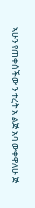ኣሁን የጠቀሰችው ን ተረት አ ልጅ አባ ውቀዋለሁ ጅ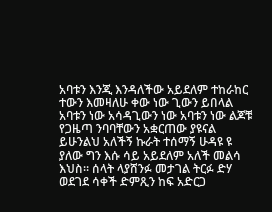አባቱን እንጂ እንዳለችው አይደለም ተከራከር ተውን እመዛለሁ ቀው ነው ጊውን ይበላል አባቱን ነው አሳዳጊውን ነው አባቱን ነው ልጆቹ የጋዜጣ ንባባቸውን አቋርጠው ያዩናል ይሁንልህ አለችኝ ኩራት ተሰማኝ ሁዳዩ ዩ ያለው ግን እሱ ሳይ አይደለም አለች መልሳ እህስ። ሰላት ላያሸንፉ መታገል ትርፉ ድሃ ወደገደ ሳቀች ድምጺን ከፍ አድርጋ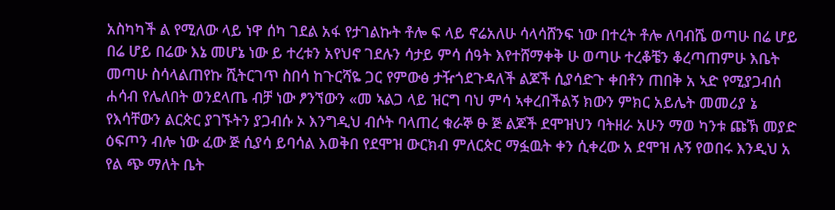አስካካች ል የሚለው ላይ ነዋ ሰካ ገደል አፋ የታገልኩት ቶሎ ፍ ላይ ኖሬአለሁ ሳላሳሸንፍ ነው በተረት ቶሎ ለባብሼ ወጣሁ በሬ ሆይ በሬ ሆይ በሬው እኔ መሆኔ ነው ይ ተረቱን አየህኖ ገደሉን ሳታይ ምሳ ሰዓት እየተሸማቀቅ ሁ ወጣሁ ተረቆቼን ቆረጣጠምሁ እቤት መጣሁ ስሳላልጠየኩ ሺትርገጥ ስበሳ ከጉርሻዬ ጋር የምውፅ ታዥጎደጉዳለች ልጆች ሲያሳድጉ ቀበቶን ጠበቅ አ ኣድ የሚያጋብሰ ሐሳብ የሌለበት ወንደላጤ ብቻ ነው ፆንኘውን «መ ኣልጋ ላይ ዝርግ ባህ ምሳ ኣቀረበችልኝ ክውን ምክር አይሌት መመሪያ ኔ የእሳቸውን ልርጵር ያገኙትን ያጋብሱ ኦ እንግዲህ ብሶት ባላጠረ ቁራኞ ፁ ጅ ልጆች ደሞዝህን ባትዘራ አሁን ማወ ካንቱ ጩኽ መያድ ዕፍጦን ብሎ ነው ፈው ጅ ሲያሳ ይባሳል እወቅበ የደሞዝ ውርክብ ምለርጵር ማፏዉት ቀን ሲቀረው አ ደሞዝ ሉኝ የወበሩ እንዲህ አ የል ጭ ማለት ቤት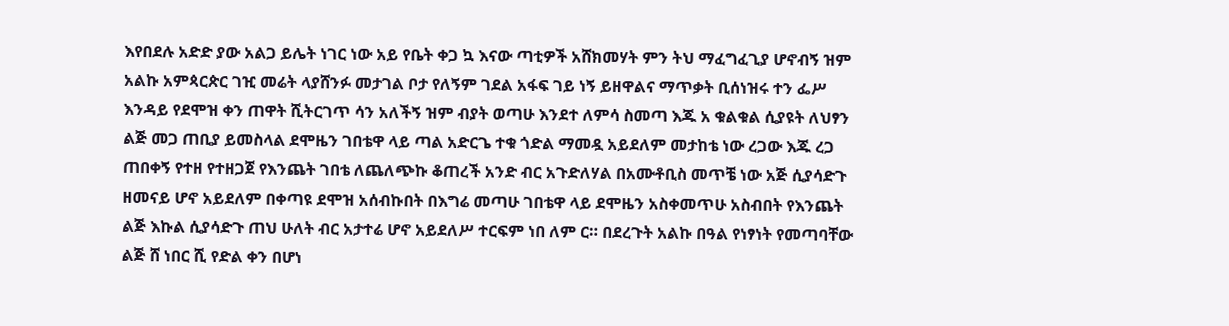እየበደሉ አድድ ያው አልጋ ይሌት ነገር ነው አይ የቤት ቀጋ ኳ እናው ጣቲዎች አሸክመሃት ምን ትህ ማፈግፈጊያ ሆኖብኝ ዝም አልኩ አምጳርጵር ገዢ መሬት ላያሸንፉ መታገል ቦታ የለኝም ገደል አፋፍ ገይ ነኝ ይዘዋልና ማጥቃት ቢሰነዝሩ ተን ፌሥ እንዳይ የደሞዝ ቀን ጠዋት ሺትርገጥ ሳን አለችኝ ዝም ብያት ወጣሁ እንደተ ለምሳ ስመጣ እጁ አ ቁልቁል ሲያዩት ለህፃን ልጅ መጋ ጠቢያ ይመስላል ደሞዜን ገበቴዋ ላይ ጣል አድርጌ ተቁ ጎድል ማመዷ አይደለም መታከቴ ነው ረጋው እጁ ረጋ ጠበቀኝ የተዘ የተዘጋጀ የእንጨት ገበቴ ለጨለጭኩ ቆጠረች አንድ ብር አጉድለሃል በአሙቶቢስ መጥቼ ነው አጅ ሲያሳድጉ ዘመናይ ሆኖ አይደለም በቀጣዩ ደሞዝ አሰብኩበት በእግሬ መጣሁ ገበቴዋ ላይ ደሞዜን አስቀመጥሁ አስብበት የእንጨት ልጅ እኩል ሲያሳድጉ ጠህ ሁለት ብር አታተሬ ሆኖ አይደለሥ ተርፍም ነበ ለም ር። በደረጉት አልኩ በዓል የነፃነት የመጣባቸው ልጅ ሸ ነበር ሺ የድል ቀን በሆነ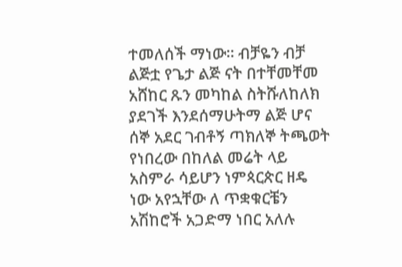ተመለሰች ማነው። ብቻዬን ብቻ ልጅቷ የጌታ ልጅ ናት በተቸመቸመ አሸከር ጹን መካከል ስትሹለከለክ ያደገች እንደሰማሁትማ ልጅ ሆና ሰኞ አደር ገብቶኝ ጣክለኞ ትጫወት የነበረው በከለል መሬት ላይ አስምራ ሳይሆን ነምጳርጵር ዘዴ ነው አየኋቸው ለ ጥቋቁርቼን አሽከሮች አጋድማ ነበር አለሉ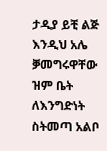ታዲያ ይቺ ልጅ እንዲህ አሌ ቓመግሩዋቸው ዝም ቤት ለእንግድነት ስትመጣ አልቦ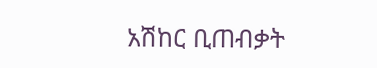አሽከር ቢጠብቃት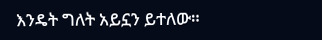እንዴት ግለት አይኗን ይተለው።